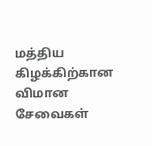மத்திய கிழக்கிற்கான விமான சேவைகள்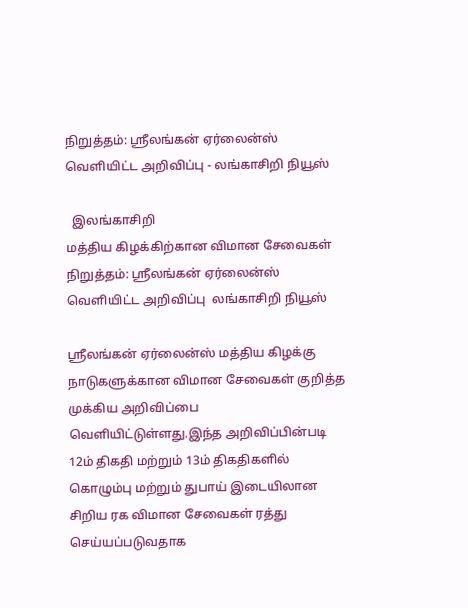நிறுத்தம்: ஸ்ரீலங்கன் ஏர்லைன்ஸ் வெளியிட்ட அறிவிப்பு - லங்காசிறி நியூஸ்

  இலங்காசிறி
மத்திய கிழக்கிற்கான விமான சேவைகள் நிறுத்தம்: ஸ்ரீலங்கன் ஏர்லைன்ஸ் வெளியிட்ட அறிவிப்பு  லங்காசிறி நியூஸ்

ஸ்ரீலங்கன் ஏர்லைன்ஸ் மத்திய கிழக்கு நாடுகளுக்கான விமான சேவைகள் குறித்த முக்கிய அறிவிப்பை வெளியிட்டுள்ளது.இந்த அறிவிப்பின்படி 12ம் திகதி மற்றும் 13ம் திகதிகளில் கொழும்பு மற்றும் துபாய் இடையிலான சிறிய ரக விமான சேவைகள் ரத்து செய்யப்படுவதாக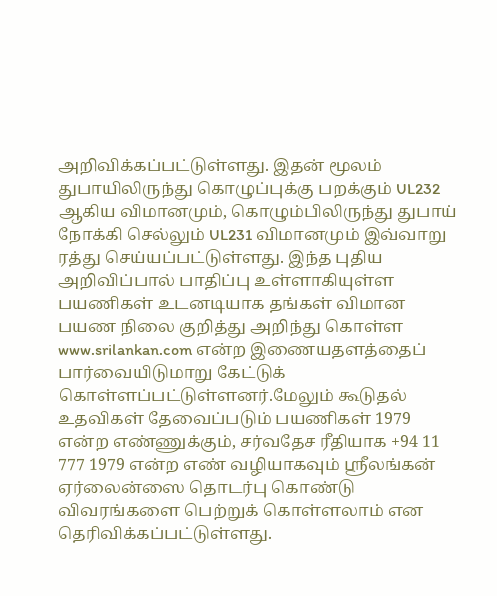அறிவிக்கப்பட்டுள்ளது. இதன் மூலம் துபாயிலிருந்து கொழுப்புக்கு பறக்கும் UL232 ஆகிய விமானமும், கொழும்பிலிருந்து துபாய் நோக்கி செல்லும் UL231 விமானமும் இவ்வாறு ரத்து செய்யப்பட்டுள்ளது. இந்த புதிய அறிவிப்பால் பாதிப்பு உள்ளாகியுள்ள பயணிகள் உடனடியாக தங்கள் விமான பயண நிலை குறித்து அறிந்து கொள்ள www.srilankan.com என்ற இணையதளத்தைப் பார்வையிடுமாறு கேட்டுக் கொள்ளப்பட்டுள்ளனர்.மேலும் கூடுதல் உதவிகள் தேவைப்படும் பயணிகள் 1979 என்ற எண்ணுக்கும், சர்வதேச ரீதியாக +94 11 777 1979 என்ற எண் வழியாகவும் ஸ்ரீலங்கன் ஏர்லைன்ஸை தொடர்பு கொண்டு விவரங்களை பெற்றுக் கொள்ளலாம் என தெரிவிக்கப்பட்டுள்ளது.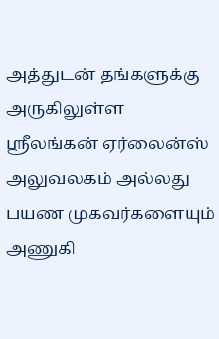அத்துடன் தங்களுக்கு அருகிலுள்ள ஸ்ரீலங்கன் ஏர்லைன்ஸ் அலுவலகம் அல்லது பயண முகவர்களையும் அணுகி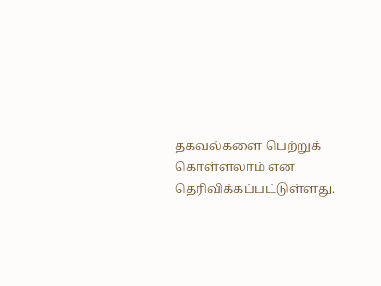தகவல்களை பெற்றுக் கொள்ளலாம் என தெரிவிக்கப்பட்டுள்ளது.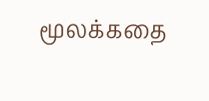மூலக்கதை